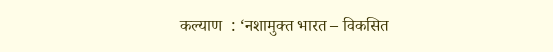कल्याण  : ‘नशामुक्त भारत – विकसित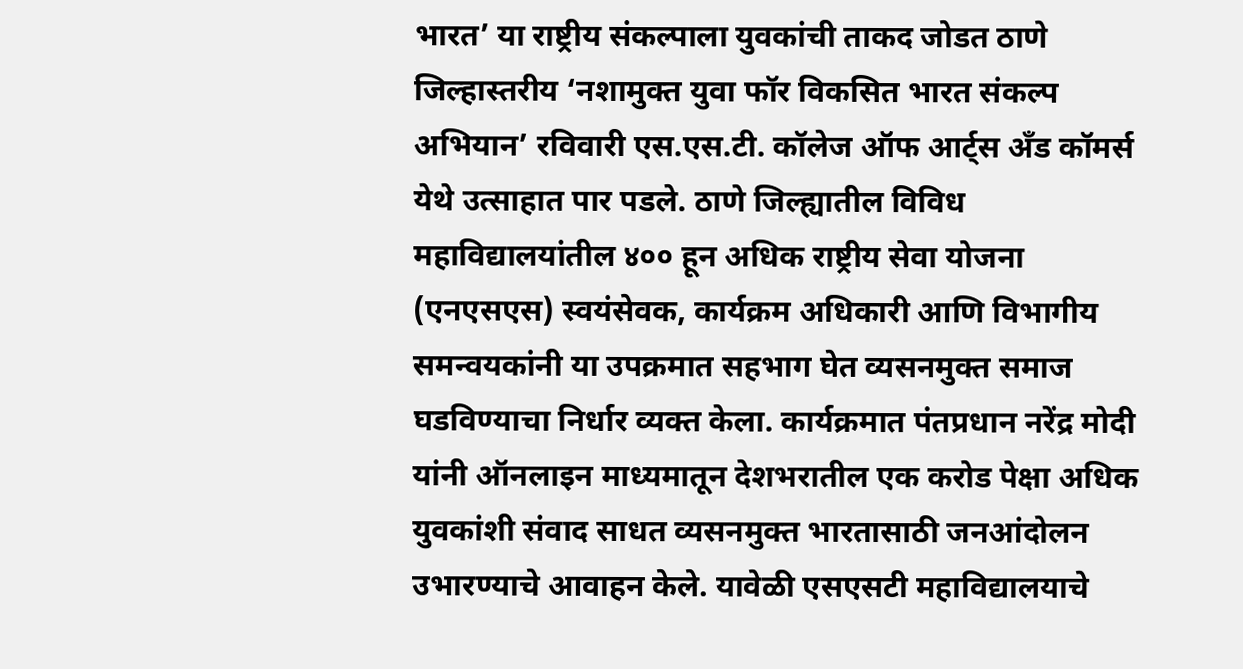भारत’ या राष्ट्रीय संकल्पाला युवकांची ताकद जोडत ठाणे जिल्हास्तरीय ‘नशामुक्त युवा फॉर विकसित भारत संकल्प अभियान’ रविवारी एस.एस.टी. कॉलेज ऑफ आर्ट्स अँड कॉमर्स येथे उत्साहात पार पडले. ठाणे जिल्ह्यातील विविध महाविद्यालयांतील ४०० हून अधिक राष्ट्रीय सेवा योजना (एनएसएस) स्वयंसेवक, कार्यक्रम अधिकारी आणि विभागीय समन्वयकांनी या उपक्रमात सहभाग घेत व्यसनमुक्त समाज घडविण्याचा निर्धार व्यक्त केला. कार्यक्रमात पंतप्रधान नरेंद्र मोदी यांनी ऑनलाइन माध्यमातून देशभरातील एक करोड पेक्षा अधिक युवकांशी संवाद साधत व्यसनमुक्त भारतासाठी जनआंदोलन उभारण्याचे आवाहन केले. यावेळी एसएसटी महाविद्यालयाचे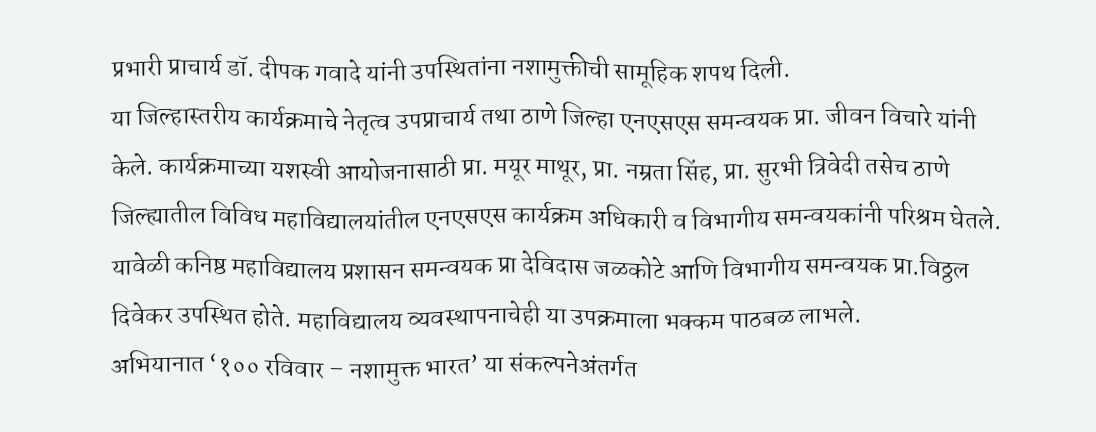प्रभारी प्राचार्य डॉ. दीपक गवादे यांनी उपस्थितांना नशामुक्तीची सामूहिक शपथ दिली.
या जिल्हास्तरीय कार्यक्रमाचे नेतृत्व उपप्राचार्य तथा ठाणे जिल्हा एनएसएस समन्वयक प्रा. जीवन विचारे यांनी केले. कार्यक्रमाच्या यशस्वी आयोजनासाठी प्रा. मयूर माथूर, प्रा. नम्रता सिंह, प्रा. सुरभी त्रिवेदी तसेच ठाणे जिल्ह्यातील विविध महाविद्यालयांतील एनएसएस कार्यक्रम अधिकारी व विभागीय समन्वयकांनी परिश्रम घेतले. यावेळी कनिष्ठ महाविद्यालय प्रशासन समन्वयक प्रा देविदास जळकोटे आणि विभागीय समन्वयक प्रा.विठ्ठल दिवेकर उपस्थित होते. महाविद्यालय व्यवस्थापनाचेही या उपक्रमाला भक्कम पाठबळ लाभले.
अभियानात ‘१०० रविवार – नशामुक्त भारत’ या संकल्पनेअंतर्गत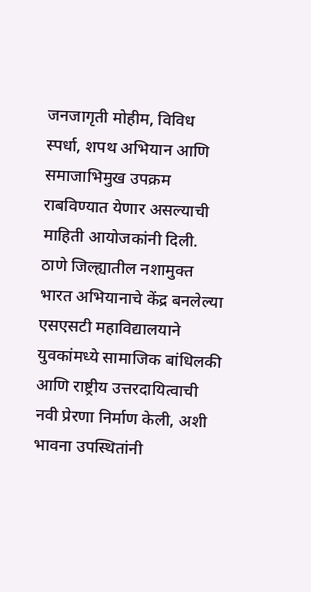जनजागृती मोहीम, विविध स्पर्धा, शपथ अभियान आणि समाजाभिमुख उपक्रम राबविण्यात येणार असल्याची माहिती आयोजकांनी दिली. ठाणे जिल्ह्यातील नशामुक्त भारत अभियानाचे केंद्र बनलेल्या एसएसटी महाविद्यालयाने युवकांमध्ये सामाजिक बांधिलकी आणि राष्ट्रीय उत्तरदायित्वाची नवी प्रेरणा निर्माण केली, अशी भावना उपस्थितांनी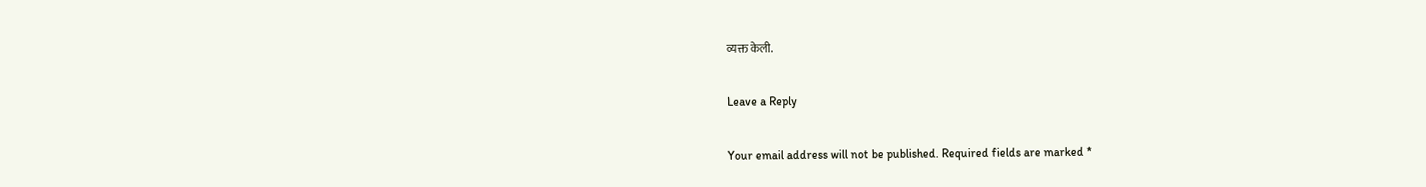व्यक्त केली.

Leave a Reply

Your email address will not be published. Required fields are marked *